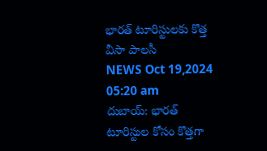భారత్ టూరిస్టులకు కొత్త వీసా పాలసీ
NEWS Oct 19,2024 05:20 am
దుబాయ్: భారత్ టూరిస్టుల కోసం కొత్తగా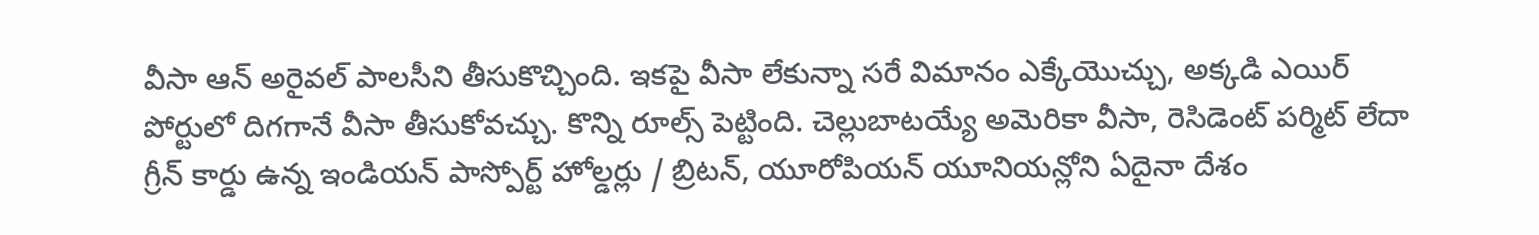వీసా ఆన్ అరైవల్ పాలసీని తీసుకొచ్చింది. ఇకపై వీసా లేకున్నా సరే విమానం ఎక్కేయొచ్చు, అక్కడి ఎయిర్ పోర్టులో దిగగానే వీసా తీసుకోవచ్చు. కొన్ని రూల్స్ పెట్టింది. చెల్లుబాటయ్యే అమెరికా వీసా, రెసిడెంట్ పర్మిట్ లేదా గ్రీన్ కార్డు ఉన్న ఇండియన్ పాస్పోర్ట్ హోల్డర్లు / బ్రిటన్, యూరోపియన్ యూనియన్లోని ఏదైనా దేశం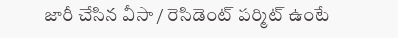జారీ చేసిన వీసా / రెసిడెంట్ పర్మిట్ ఉంటే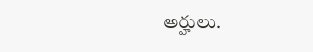అర్హులు.